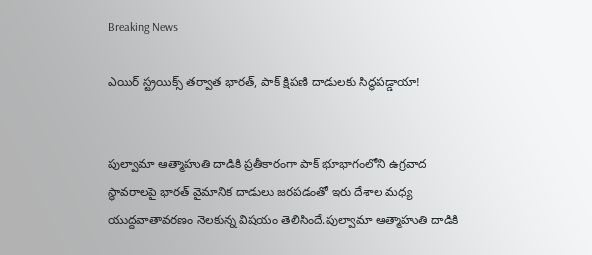Breaking News

ఎయిర్ స్ట్రయిక్స్ తర్వాత భారత్, పాక్‌ క్షిపణి దాడులకు సిద్ధపడ్డాయా!


పుల్వామా ఆత్మాహుతి దాడికి ప్రతీకారంగా పాక్ భూభాగంలోని ఉగ్రవాద స్థావరాలపై భారత్ వైమానిక దాడులు జరపడంతో ఇరు దేశాల మధ్య యుద్దవాతావరణం నెలకున్న విషయం తెలిసిందే.పుల్వామా ఆత్మాహుతి దాడికి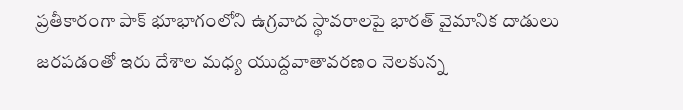ప్రతీకారంగా పాక్ భూభాగంలోని ఉగ్రవాద స్థావరాలపై భారత్ వైమానిక దాడులు జరపడంతో ఇరు దేశాల మధ్య యుద్దవాతావరణం నెలకున్న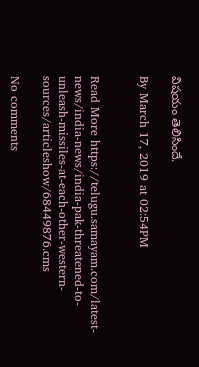విషయం తెలిసిందే.

By March 17, 2019 at 02:54PM


Read More https://telugu.samayam.com/latest-news/india-news/india-pak-threatened-to-unleash-missiles-at-each-other-western-sources/articleshow/68449876.cms

No comments